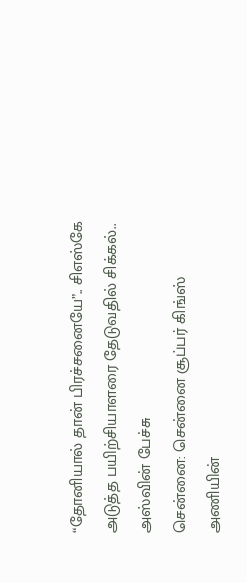“தோனியால் தான் பிரச்சனையே”.. சிஎஸ்கே அடுத்த பயிற்சியாளரை தேடுவதில் சிக்கல்.. அஸ்வின் பேச்சு
சென்னை: சென்னை சூப்பர் கிங்ஸ் அணியின்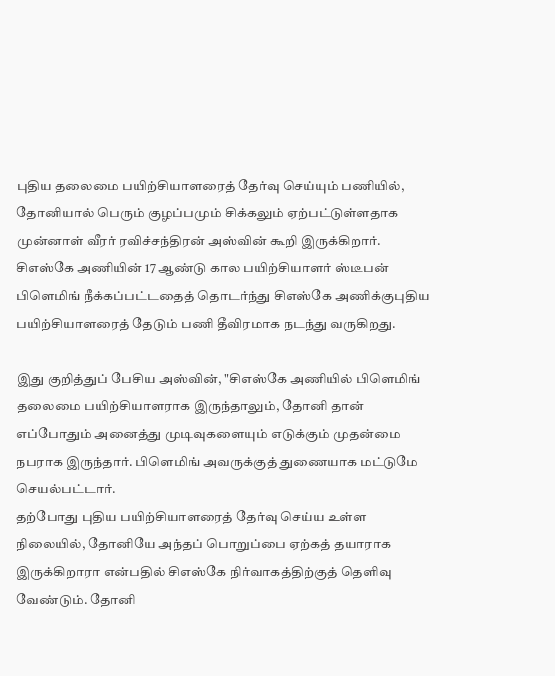புதிய தலைமை பயிற்சியாளரைத் தேர்வு செய்யும் பணியில், தோனியால் பெரும் குழப்பமும் சிக்கலும் ஏற்பட்டுள்ளதாக முன்னாள் வீரர் ரவிச்சந்திரன் அஸ்வின் கூறி இருக்கிறார். சிஎஸ்கே அணியின் 17 ஆண்டு கால பயிற்சியாளர் ஸ்டீபன் பிளெமிங் நீக்கப்பட்டதைத் தொடர்ந்து சிஎஸ்கே அணிக்குபுதிய பயிற்சியாளரைத் தேடும் பணி தீவிரமாக நடந்து வருகிறது.

இது குறித்துப் பேசிய அஸ்வின், "சிஎஸ்கே அணியில் பிளெமிங் தலைமை பயிற்சியாளராக இருந்தாலும், தோனி தான் எப்போதும் அனைத்து முடிவுகளையும் எடுக்கும் முதன்மை நபராக இருந்தார். பிளெமிங் அவருக்குத் துணையாக மட்டுமே செயல்பட்டார்.
தற்போது புதிய பயிற்சியாளரைத் தேர்வு செய்ய உள்ள நிலையில், தோனியே அந்தப் பொறுப்பை ஏற்கத் தயாராக இருக்கிறாரா என்பதில் சிஎஸ்கே நிர்வாகத்திற்குத் தெளிவு வேண்டும். தோனி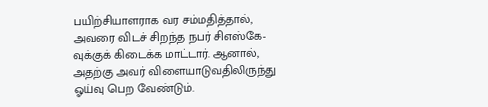பயிற்சியாளராக வர சம்மதித்தால், அவரை விடச் சிறந்த நபர் சிஎஸ்கே-வுக்குக் கிடைக்க மாட்டார். ஆனால், அதற்கு அவர் விளையாடுவதிலிருந்து ஓய்வு பெற வேண்டும்.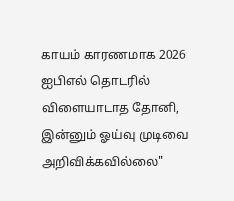காயம் காரணமாக 2026 ஐபிஎல் தொடரில் விளையாடாத தோனி, இன்னும் ஓய்வு முடிவை அறிவிக்கவில்லை"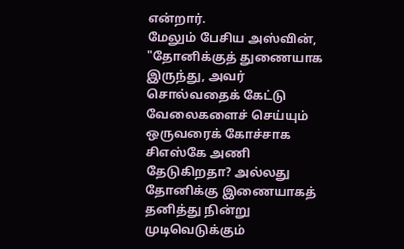என்றார்.
மேலும் பேசிய அஸ்வின், "தோனிக்குத் துணையாக இருந்து, அவர் சொல்வதைக் கேட்டு வேலைகளைச் செய்யும் ஒருவரைக் கோச்சாக சிஎஸ்கே அணி தேடுகிறதா? அல்லது தோனிக்கு இணையாகத் தனித்து நின்று முடிவெடுக்கும்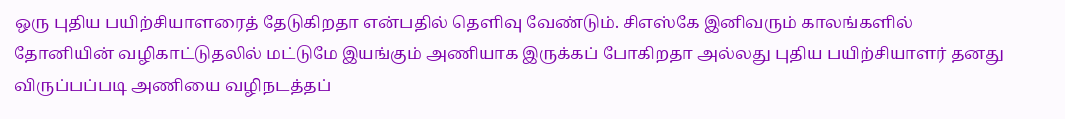ஒரு புதிய பயிற்சியாளரைத் தேடுகிறதா என்பதில் தெளிவு வேண்டும். சிஎஸ்கே இனிவரும் காலங்களில் தோனியின் வழிகாட்டுதலில் மட்டுமே இயங்கும் அணியாக இருக்கப் போகிறதா அல்லது புதிய பயிற்சியாளர் தனது விருப்பப்படி அணியை வழிநடத்தப்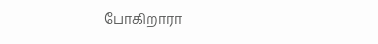போகிறாரா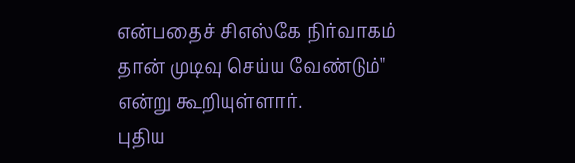என்பதைச் சிஎஸ்கே நிர்வாகம் தான் முடிவு செய்ய வேண்டும்" என்று கூறியுள்ளார்.
புதிய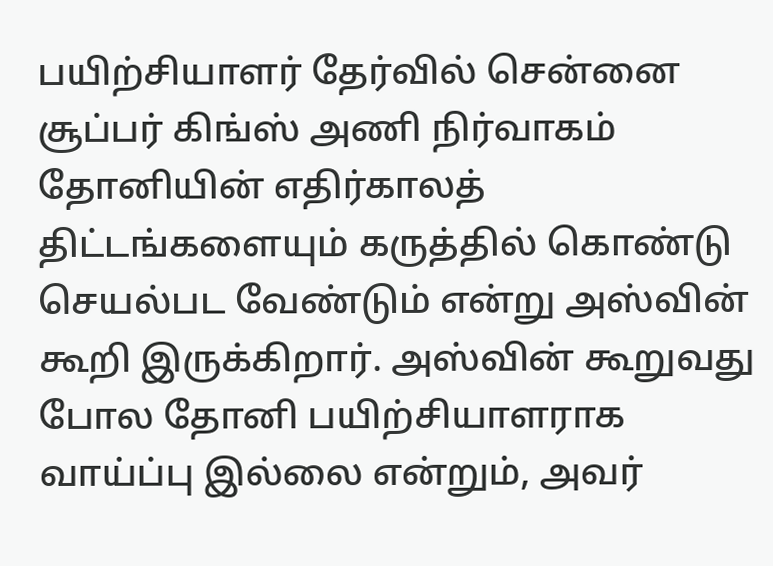பயிற்சியாளர் தேர்வில் சென்னை சூப்பர் கிங்ஸ் அணி நிர்வாகம் தோனியின் எதிர்காலத் திட்டங்களையும் கருத்தில் கொண்டு செயல்பட வேண்டும் என்று அஸ்வின் கூறி இருக்கிறார். அஸ்வின் கூறுவது போல தோனி பயிற்சியாளராக வாய்ப்பு இல்லை என்றும், அவர்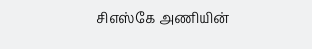சிஎஸ்கே அணியின்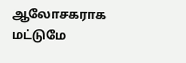ஆலோசகராக மட்டுமே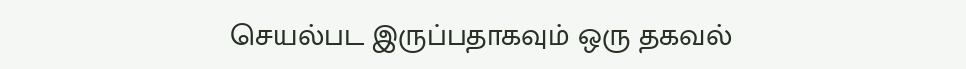செயல்பட இருப்பதாகவும் ஒரு தகவல்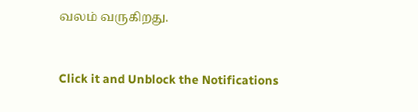வலம் வருகிறது.


Click it and Unblock the Notifications